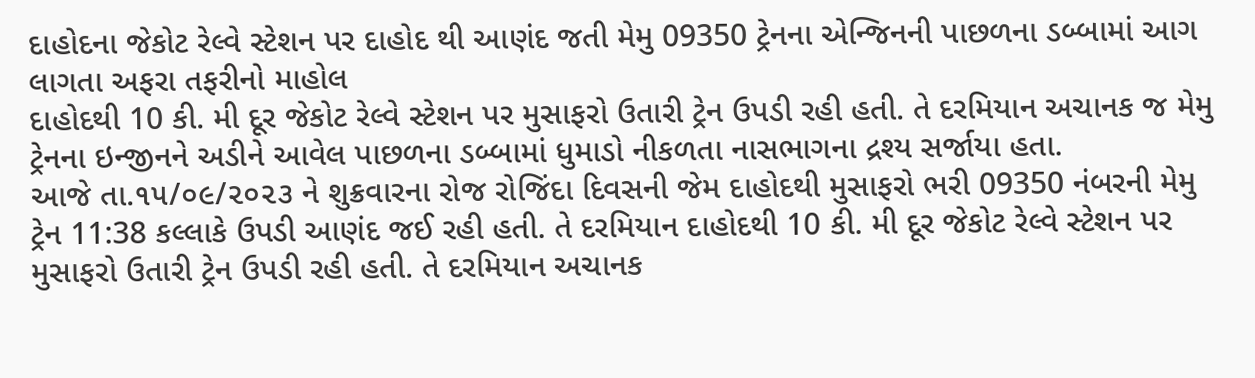દાહોદના જેકોટ રેલ્વે સ્ટેશન પર દાહોદ થી આણંદ જતી મેમુ 09350 ટ્રેનના એન્જિનની પાછળના ડબ્બામાં આગ લાગતા અફરા તફરીનો માહોલ
દાહોદથી 10 કી. મી દૂર જેકોટ રેલ્વે સ્ટેશન પર મુસાફરો ઉતારી ટ્રેન ઉપડી રહી હતી. તે દરમિયાન અચાનક જ મેમુ ટ્રેનના ઇન્જીનને અડીને આવેલ પાછળના ડબ્બામાં ધુમાડો નીકળતા નાસભાગના દ્રશ્ય સર્જાયા હતા.
આજે તા.૧૫/૦૯/૨૦૨૩ ને શુક્રવારના રોજ રોજિંદા દિવસની જેમ દાહોદથી મુસાફરો ભરી 09350 નંબરની મેમુ ટ્રેન 11:38 કલ્લાકે ઉપડી આણંદ જઈ રહી હતી. તે દરમિયાન દાહોદથી 10 કી. મી દૂર જેકોટ રેલ્વે સ્ટેશન પર મુસાફરો ઉતારી ટ્રેન ઉપડી રહી હતી. તે દરમિયાન અચાનક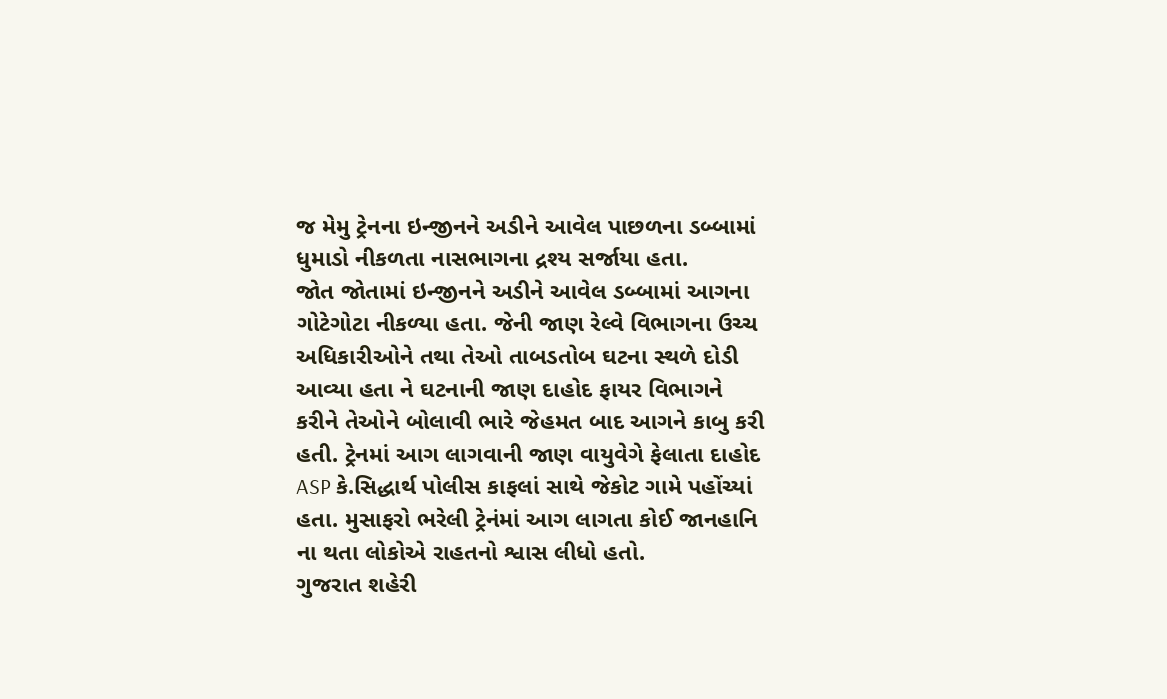જ મેમુ ટ્રેનના ઇન્જીનને અડીને આવેલ પાછળના ડબ્બામાં ધુમાડો નીકળતા નાસભાગના દ્રશ્ય સર્જાયા હતા.
જોત જોતામાં ઇન્જીનને અડીને આવેલ ડબ્બામાં આગના ગોટેગોટા નીકળ્યા હતા. જેની જાણ રેલ્વે વિભાગના ઉચ્ચ અધિકારીઓને તથા તેઓ તાબડતોબ ઘટના સ્થળે દોડી આવ્યા હતા ને ઘટનાની જાણ દાહોદ ફાયર વિભાગને કરીને તેઓને બોલાવી ભારે જેહમત બાદ આગને કાબુ કરી હતી. ટ્રેનમાં આગ લાગવાની જાણ વાયુવેગે ફેલાતા દાહોદ ASP કે.સિદ્ધાર્થ પોલીસ કાફલાં સાથે જેકોટ ગામે પહોંચ્યાં હતા. મુસાફરો ભરેલી ટ્રેનંમાં આગ લાગતા કોઈ જાનહાનિ ના થતા લોકોએ રાહતનો શ્વાસ લીધો હતો.
ગુજરાત શહેરી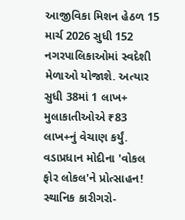આજીવિકા મિશન હેઠળ 15 માર્ચ 2026 સુધી 152 નગરપાલિકાઓમાં સ્વદેશી મેળાઓ યોજાશે. અત્યાર સુધી 38માં 1 લાખ+ મુલાકાતીઓએ ₹83 લાખ+નું વેચાણ કર્યું. વડાપ્રધાન મોદીના 'વોકલ ફોર લોકલ'ને પ્રોત્સાહન! સ્થાનિક કારીગરો-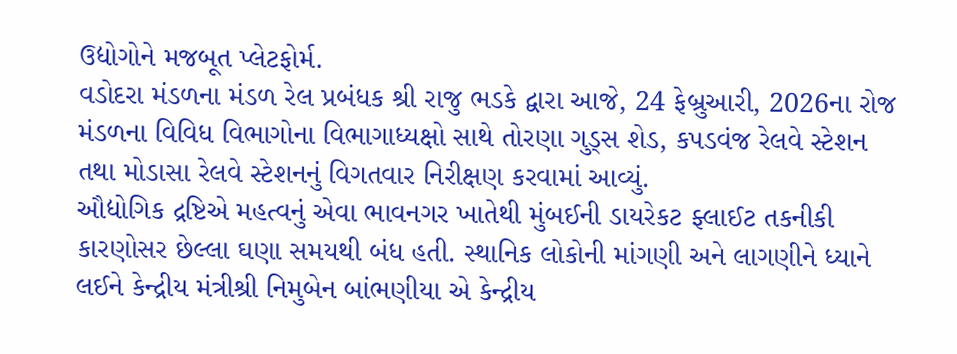ઉદ્યોગોને મજબૂત પ્લેટફોર્મ.
વડોદરા મંડળના મંડળ રેલ પ્રબંધક શ્રી રાજુ ભડકે દ્વારા આજે, 24 ફેબ્રુઆરી, 2026ના રોજ મંડળના વિવિધ વિભાગોના વિભાગાધ્યક્ષો સાથે તોરણા ગુડ્સ શેડ, કપડવંજ રેલવે સ્ટેશન તથા મોડાસા રેલવે સ્ટેશનનું વિગતવાર નિરીક્ષણ કરવામાં આવ્યું.
ઔદ્યોગિક દ્રષ્ટિએ મહત્વનું એવા ભાવનગર ખાતેથી મુંબઈની ડાયરેકટ ફ્લાઈટ તકનીકી કારણોસર છેલ્લા ઘણા સમયથી બંધ હતી. સ્થાનિક લોકોની માંગણી અને લાગણીને ધ્યાને લઈને કેન્દ્રીય મંત્રીશ્રી નિમુબેન બાંભણીયા એ કેન્દ્રીય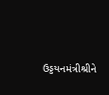ઉડ્ડયનમંત્રીશ્રીને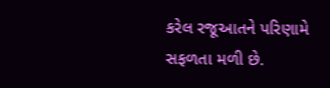કરેલ રજૂઆતને પરિણામે સફળતા મળી છે.